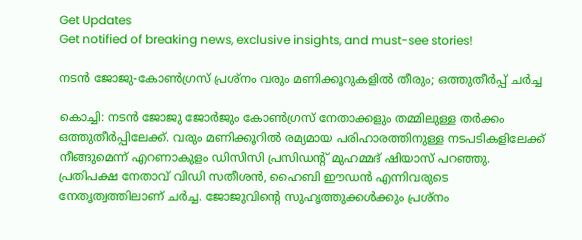Get Updates
Get notified of breaking news, exclusive insights, and must-see stories!

നടന്‍ ജോജു-കോണ്‍ഗ്രസ് പ്രശ്‌നം വരും മണിക്കൂറുകളില്‍ തീരും; ഒത്തുതീര്‍പ്പ് ചര്‍ച്ച

കൊച്ചി: നടന്‍ ജോജു ജോര്‍ജും കോണ്‍ഗ്രസ് നേതാക്കളും തമ്മിലുള്ള തര്‍ക്കം ഒത്തുതീര്‍പ്പിലേക്ക്. വരും മണിക്കൂറില്‍ രമ്യമായ പരിഹാരത്തിനുള്ള നടപടികളിലേക്ക് നീങ്ങുമെന്ന് എറണാകുളം ഡിസിസി പ്രസിഡന്റ് മുഹമ്മദ് ഷിയാസ് പറഞ്ഞു. പ്രതിപക്ഷ നേതാവ് വിഡി സതീശന്‍, ഹൈബി ഈഡന്‍ എന്നിവരുടെ നേതൃത്വത്തിലാണ് ചര്‍ച്ച. ജോജുവിന്റെ സുഹൃത്തുക്കള്‍ക്കും പ്രശ്‌നം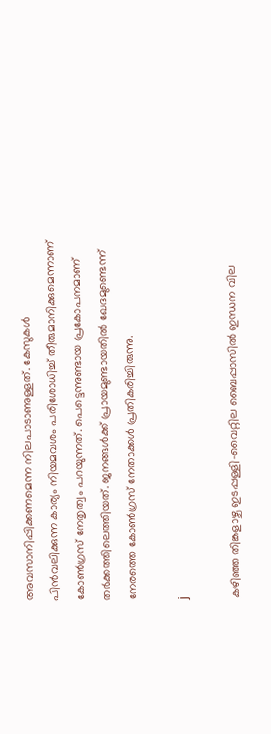അവസാനിപ്പിക്കണമെന്ന നിലപാടാണുള്ളത്. കേസുകള്‍ പിന്‍വലിക്കുന്ന കാര്യം നിയമവശം പരിശോധിച്ച് തീരുമാനിക്കുമെന്നാണ് കോണ്‍ഗ്രസ് നേതൃത്വം പറയുന്നത്. പെട്ടെന്നുണ്ടായ പ്രകോപനമാണ് തര്‍ക്കത്തിലെത്തിയത്. ജനങ്ങള്‍ക്ക് പ്രായമുണ്ടായതില്‍ ഖേദമുണ്ടെന്ന് നേരത്തെ കോണ്‍ഗ്രസ് നേതാക്കള്‍ പ്രതികരിച്ചിരുന്നു.

j

കഴിഞ്ഞ തിങ്കളാഴ്ച ഇടപ്പള്ളി-വൈറ്റില ബൈപ്പാസില്‍ ഇന്ധന വില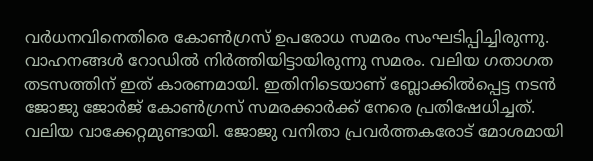വര്‍ധനവിനെതിരെ കോണ്‍ഗ്രസ് ഉപരോധ സമരം സംഘടിപ്പിച്ചിരുന്നു. വാഹനങ്ങള്‍ റോഡില്‍ നിര്‍ത്തിയിട്ടായിരുന്നു സമരം. വലിയ ഗതാഗത തടസത്തിന് ഇത് കാരണമായി. ഇതിനിടെയാണ് ബ്ലോക്കില്‍പ്പെട്ട നടന്‍ ജോജു ജോര്‍ജ് കോണ്‍ഗ്രസ് സമരക്കാര്‍ക്ക് നേരെ പ്രതിഷേധിച്ചത്. വലിയ വാക്കേറ്റമുണ്ടായി. ജോജു വനിതാ പ്രവര്‍ത്തകരോട് മോശമായി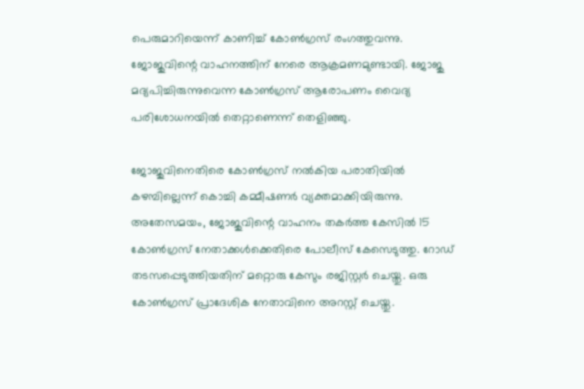പെരുമാറിയെന്ന് കാണിച്ച് കോണ്‍ഗ്രസ് രംഗത്തുവന്നു. ജോജുവിന്റെ വാഹനത്തിന് നേരെ ആക്രമണമുണ്ടായി. ജോജു മദ്യപിച്ചിരുന്നുവെന്ന കോണ്‍ഗ്രസ് ആരോപണം വൈദ്യ പരിശോധനയില്‍ തെറ്റാണെന്ന് തെളിഞ്ഞു.

ജോജുവിനെതിരെ കോണ്‍ഗ്രസ് നല്‍കിയ പരാതിയില്‍ കഴമ്പില്ലെന്ന് കൊച്ചി കമ്മീഷണര്‍ വ്യക്തമാക്കിയിരുന്നു. അതേസമയം, ജോജുവിന്റെ വാഹനം തകര്‍ത്ത കേസില്‍ 15 കോണ്‍ഗ്രസ് നേതാക്കള്‍ക്കെതിരെ പോലീസ് കേസെടുത്തു. റോഡ് തടസപ്പെടുത്തിയതിന് മറ്റൊരു കേസും രജിസ്റ്റര്‍ ചെയ്തു. ഒരു കോണ്‍ഗ്രസ് പ്രാദേശിക നേതാവിനെ അറസ്റ്റ് ചെയ്തു.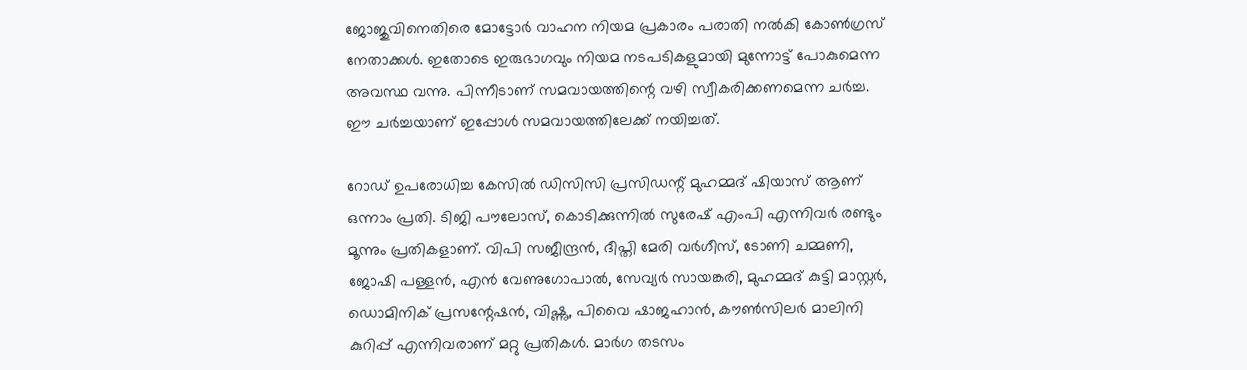ജോജുവിനെതിരെ മോട്ടോര്‍ വാഹന നിയമ പ്രകാരം പരാതി നല്‍കി കോണ്‍ഗ്രസ് നേതാക്കള്‍. ഇതോടെ ഇരുഭാഗവും നിയമ നടപടികളുമായി മുന്നോട്ട് പോകുമെന്ന അവസ്ഥ വന്നു. പിന്നീടാണ് സമവായത്തിന്റെ വഴി സ്വീകരിക്കണമെന്ന ചര്‍ച്ച. ഈ ചര്‍ച്ചയാണ് ഇപ്പോള്‍ സമവായത്തിലേക്ക് നയിച്ചത്.

റോഡ് ഉപരോധിച്ച കേസില്‍ ഡിസിസി പ്രസിഡന്റ് മുഹമ്മദ് ഷിയാസ് ആണ് ഒന്നാം പ്രതി. ടിജി പൗലോസ്, കൊടിക്കുന്നില്‍ സുരേഷ് എംപി എന്നിവര്‍ രണ്ടും മൂന്നും പ്രതികളാണ്. വിപി സജീന്ദ്രന്‍, ദീപ്തി മേരി വര്‍ഗീസ്, ടോണി ചമ്മണി, ജോഷി പള്ളന്‍, എന്‍ വേണുഗോപാല്‍, സേവ്യര്‍ സായങ്കരി, മുഹമ്മദ് കുട്ടി മാസ്റ്റര്‍, ഡൊമിനിക് പ്രസന്റേഷന്‍, വിഷ്ണു, പിവൈ ഷാജഹാന്‍, കൗണ്‍സിലര്‍ മാലിനി കുറിപ്പ് എന്നിവരാണ് മറ്റു പ്രതികള്‍. മാര്‍ഗ തടസം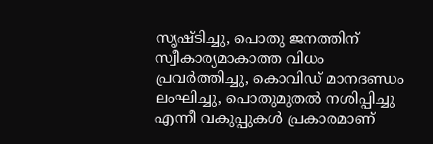സൃഷ്ടിച്ചു, പൊതു ജനത്തിന് സ്വീകാര്യമാകാത്ത വിധം പ്രവര്‍ത്തിച്ചു, കൊവിഡ് മാനദണ്ഡം ലംഘിച്ചു, പൊതുമുതല്‍ നശിപ്പിച്ചു എന്നീ വകുപ്പുകള്‍ പ്രകാരമാണ്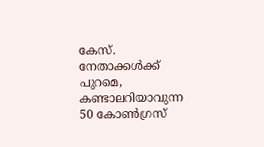കേസ്. നേതാക്കള്‍ക്ക് പുറമെ, കണ്ടാലറിയാവുന്ന 50 കോണ്‍ഗ്രസ്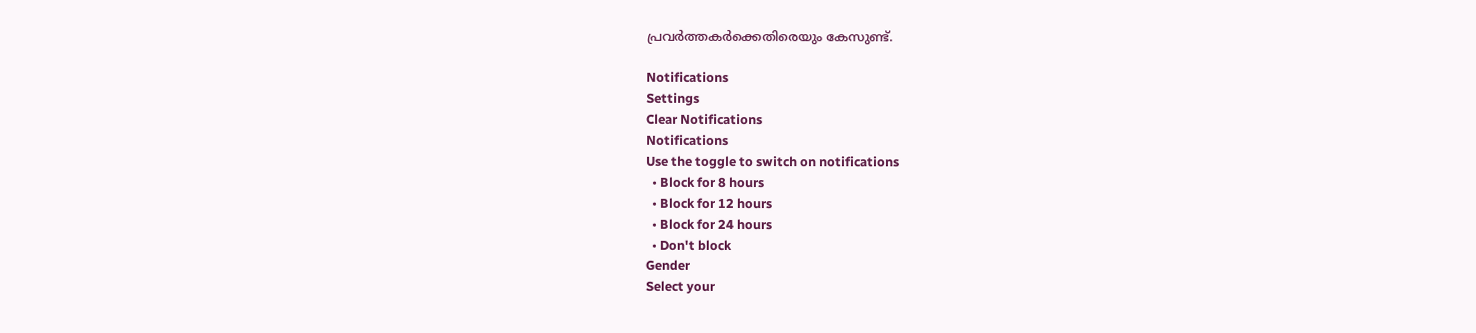പ്രവര്‍ത്തകര്‍ക്കെതിരെയും കേസുണ്ട്.

Notifications
Settings
Clear Notifications
Notifications
Use the toggle to switch on notifications
  • Block for 8 hours
  • Block for 12 hours
  • Block for 24 hours
  • Don't block
Gender
Select your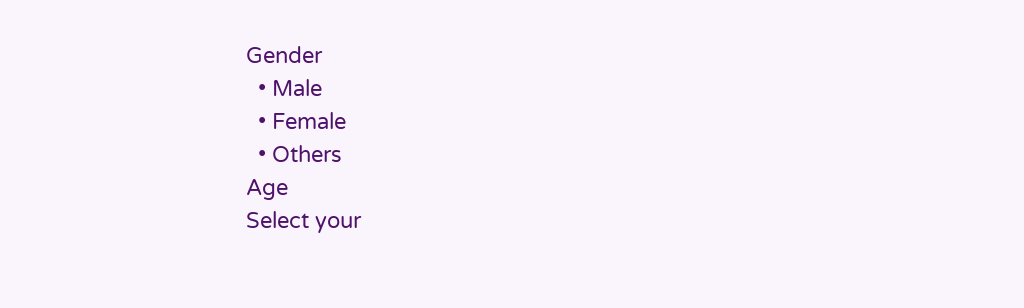Gender
  • Male
  • Female
  • Others
Age
Select your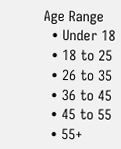Age Range
  • Under 18
  • 18 to 25
  • 26 to 35
  • 36 to 45
  • 45 to 55
  • 55+